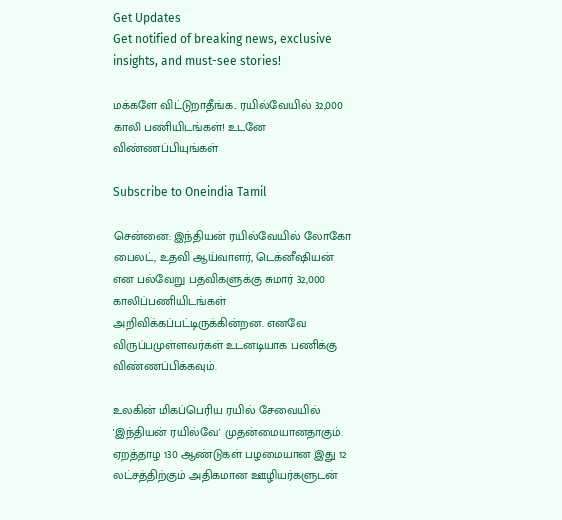Get Updates
Get notified of breaking news, exclusive insights, and must-see stories!

மக்களே விட்டுறாதீங்க.. ரயில்வேயில் 32,000 காலி பணியிடங்கள்! உடனே விண்ணப்பியுங்கள்

Subscribe to Oneindia Tamil

சென்னை: இந்தியன் ரயில்வேயில் லோகோ பைலட், உதவி ஆய்வாளர், டெக்னீஷியன் என பல்வேறு பதவிகளுக்கு சுமார் 32,000 காலிப்பணியிடங்கள் அறிவிக்கப்பட்டிருக்கின்றன. எனவே விருப்பமுள்ளவர்கள் உடனடியாக பணிக்கு விண்ணப்பிக்கவும்.

உலகின் மிகப்பெரிய ரயில் சேவையில் 'இந்தியன் ரயில்வே' முதன்மையானதாகும். ஏறத்தாழ 130 ஆண்டுகள் பழமையான இது 12 லட்சத்திற்கும் அதிகமான ஊழியர்களுடன்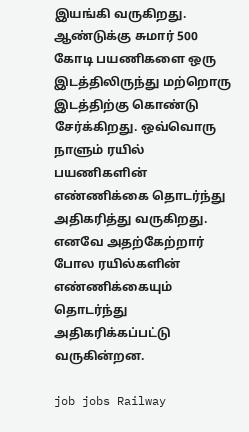இயங்கி வருகிறது. ஆண்டுக்கு சுமார் 500 கோடி பயணிகளை ஒரு இடத்திலிருந்து மற்றொரு இடத்திற்கு கொண்டு சேர்க்கிறது. ஒவ்வொரு நாளும் ரயில் பயணிகளின் எண்ணிக்கை தொடர்ந்து அதிகரித்து வருகிறது. எனவே அதற்கேற்றார் போல ரயில்களின் எண்ணிக்கையும் தொடர்ந்து அதிகரிக்கப்பட்டு வருகின்றன.

job jobs Railway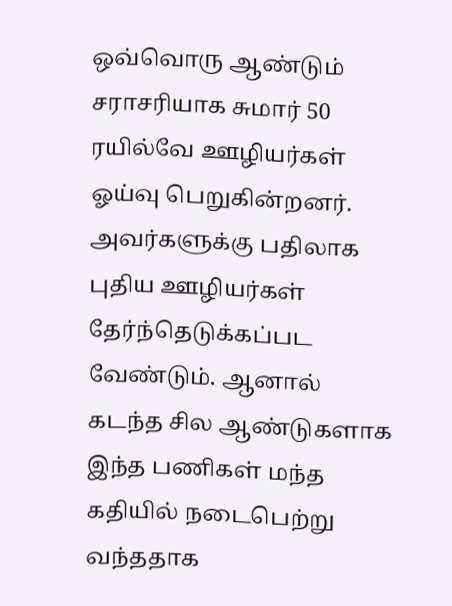ஒவ்வொரு ஆண்டும் சராசரியாக சுமார் 50 ரயில்வே ஊழியர்கள் ஓய்வு பெறுகின்றனர். அவர்களுக்கு பதிலாக புதிய ஊழியர்கள் தேர்ந்தெடுக்கப்பட வேண்டும். ஆனால் கடந்த சில ஆண்டுகளாக இந்த பணிகள் மந்த கதியில் நடைபெற்று வந்ததாக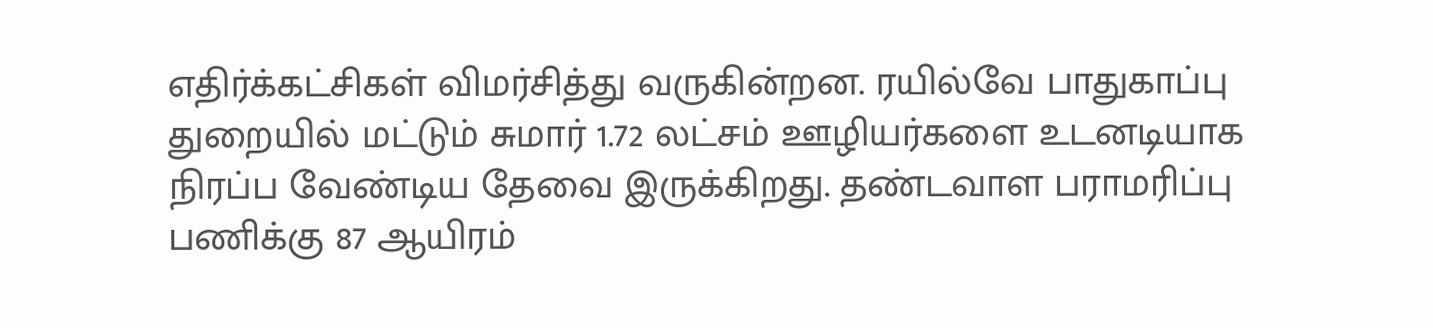எதிர்க்கட்சிகள் விமர்சித்து வருகின்றன. ரயில்வே பாதுகாப்பு துறையில் மட்டும் சுமார் 1.72 லட்சம் ஊழியர்களை உடனடியாக நிரப்ப வேண்டிய தேவை இருக்கிறது. தண்டவாள பராமரிப்பு பணிக்கு 87 ஆயிரம்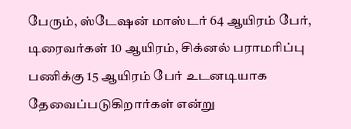பேரும், ஸ்டேஷன் மாஸ்டர் 64 ஆயிரம் பேர், டிரைவர்கள் 10 ஆயிரம், சிக்னல் பராமரிப்பு பணிக்கு 15 ஆயிரம் பேர் உடனடியாக தேவைப்படுகிறார்கள் என்று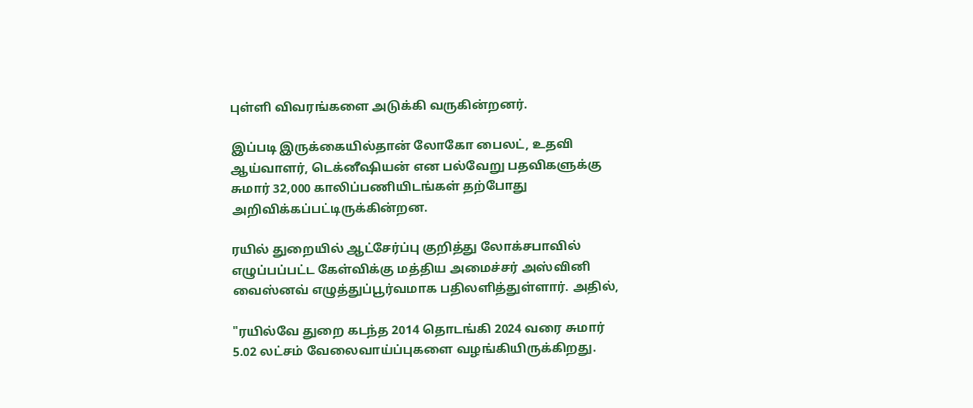புள்ளி விவரங்களை அடுக்கி வருகின்றனர்.

இப்படி இருக்கையில்தான் லோகோ பைலட், உதவி ஆய்வாளர், டெக்னீஷியன் என பல்வேறு பதவிகளுக்கு சுமார் 32,000 காலிப்பணியிடங்கள் தற்போது அறிவிக்கப்பட்டிருக்கின்றன.

ரயில் துறையில் ஆட்சேர்ப்பு குறித்து லோக்சபாவில் எழுப்பப்பட்ட கேள்விக்கு மத்திய அமைச்சர் அஸ்வினி வைஸ்னவ் எழுத்துப்பூர்வமாக பதிலளித்துள்ளார். அதில்,

"ரயில்வே துறை கடந்த 2014 தொடங்கி 2024 வரை சுமார் 5.02 லட்சம் வேலைவாய்ப்புகளை வழங்கியிருக்கிறது.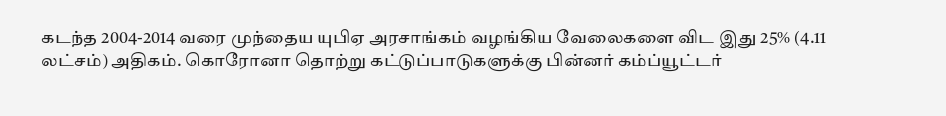கடந்த 2004-2014 வரை முந்தைய யுபிஏ அரசாங்கம் வழங்கிய வேலைகளை விட இது 25% (4.11 லட்சம்) அதிகம். கொரோனா தொற்று கட்டுப்பாடுகளுக்கு பின்னர் கம்ப்யூட்டர்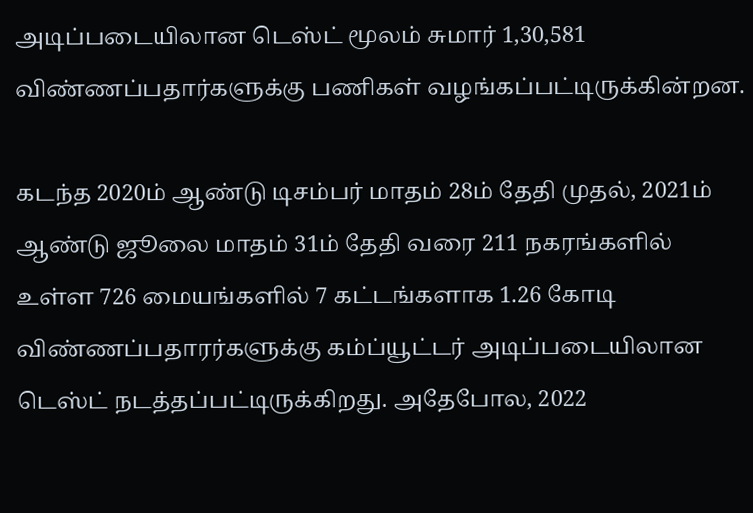அடிப்படையிலான டெஸ்ட் மூலம் சுமார் 1,30,581 விண்ணப்பதார்களுக்கு பணிகள் வழங்கப்பட்டிருக்கின்றன.

கடந்த 2020ம் ஆண்டு டிசம்பர் மாதம் 28ம் தேதி முதல், 2021ம் ஆண்டு ஜூலை மாதம் 31ம் தேதி வரை 211 நகரங்களில் உள்ள 726 மையங்களில் 7 கட்டங்களாக 1.26 கோடி விண்ணப்பதாரர்களுக்கு கம்ப்யூட்டர் அடிப்படையிலான டெஸ்ட் நடத்தப்பட்டிருக்கிறது. அதேபோல, 2022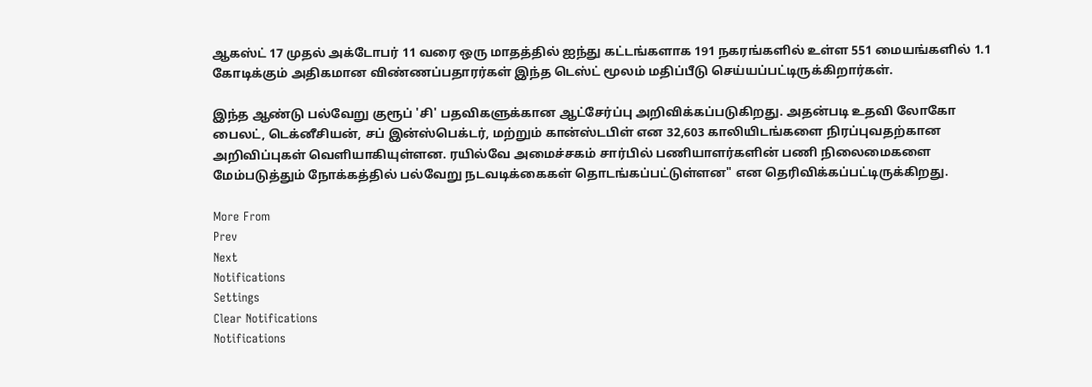ஆகஸ்ட் 17 முதல் அக்டோபர் 11 வரை ஒரு மாதத்தில் ஐந்து கட்டங்களாக 191 நகரங்களில் உள்ள 551 மையங்களில் 1.1 கோடிக்கும் அதிகமான விண்ணப்பதாரர்கள் இந்த டெஸ்ட் மூலம் மதிப்பீடு செய்யப்பட்டிருக்கிறார்கள்.

இந்த ஆண்டு பல்வேறு குரூப் 'சி' பதவிகளுக்கான ஆட்சேர்ப்பு அறிவிக்கப்படுகிறது. அதன்படி உதவி லோகோ பைலட், டெக்னீசியன், சப் இன்ஸ்பெக்டர், மற்றும் கான்ஸ்டபிள் என 32,603 காலியிடங்களை நிரப்புவதற்கான அறிவிப்புகள் வெளியாகியுள்ளன. ரயில்வே அமைச்சகம் சார்பில் பணியாளர்களின் பணி நிலைமைகளை மேம்படுத்தும் நோக்கத்தில் பல்வேறு நடவடிக்கைகள் தொடங்கப்பட்டுள்ளன" என தெரிவிக்கப்பட்டிருக்கிறது.

More From
Prev
Next
Notifications
Settings
Clear Notifications
Notifications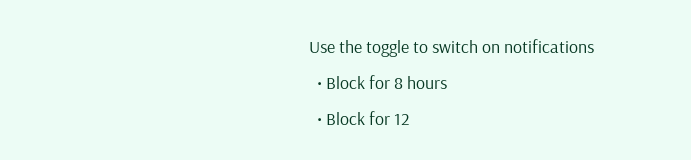Use the toggle to switch on notifications
  • Block for 8 hours
  • Block for 12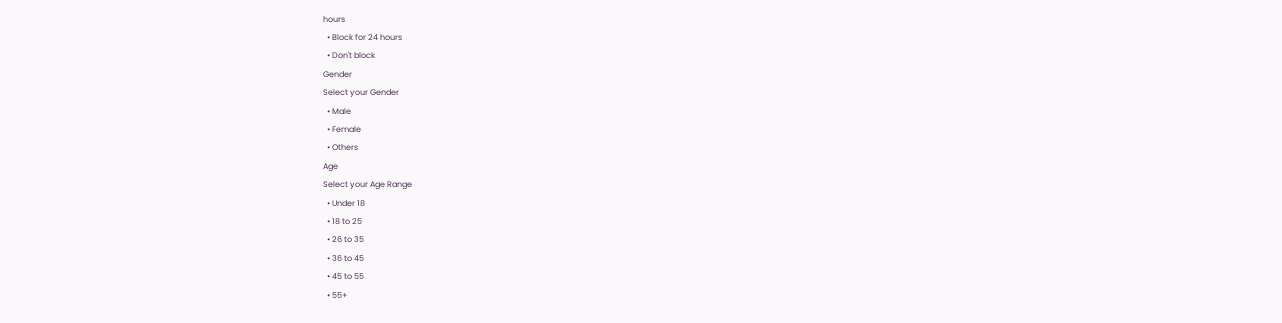hours
  • Block for 24 hours
  • Don't block
Gender
Select your Gender
  • Male
  • Female
  • Others
Age
Select your Age Range
  • Under 18
  • 18 to 25
  • 26 to 35
  • 36 to 45
  • 45 to 55
  • 55+